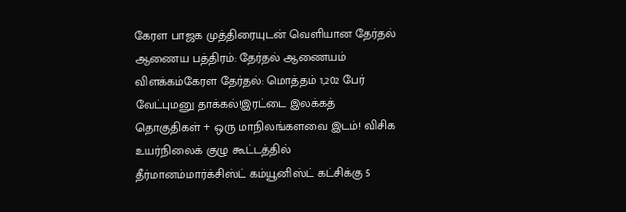கேரள பாஜக முத்திரையுடன் வெளியான தேர்தல் ஆணைய பத்திரம்: தேர்தல் ஆணையம் விளக்கம்கேரள தேர்தல்: மொத்தம் 1,202 பேர் வேட்புமனு தாக்கல்!இரட்டை இலக்கத் தொகுதிகள் + ஒரு மாநிலங்களவை இடம்! விசிக உயர்நிலைக் குழு கூட்டத்தில் தீர்மானம்மார்க்சிஸ்ட் கம்யூனிஸ்ட் கட்சிக்கு 5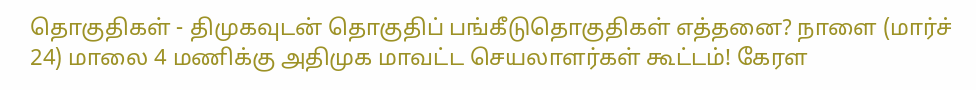தொகுதிகள் - திமுகவுடன் தொகுதிப் பங்கீடுதொகுதிகள் எத்தனை? நாளை (மார்ச் 24) மாலை 4 மணிக்கு அதிமுக மாவட்ட செயலாளர்கள் கூட்டம்! கேரள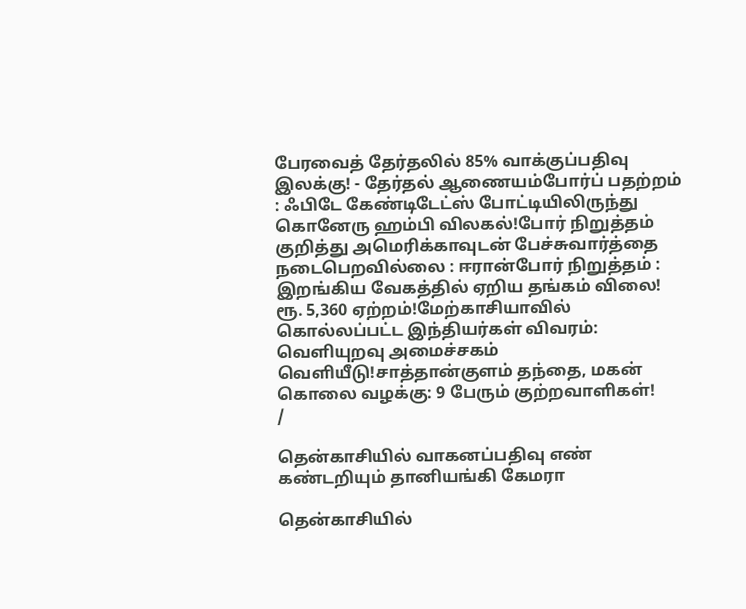பேரவைத் தேர்தலில் 85% வாக்குப்பதிவு இலக்கு! - தேர்தல் ஆணையம்போர்ப் பதற்றம் : ஃபிடே கேண்டிடேட்ஸ் போட்டியிலிருந்து கொனேரு ஹம்பி விலகல்!போர் நிறுத்தம் குறித்து அமெரிக்காவுடன் பேச்சுவார்த்தை நடைபெறவில்லை : ஈரான்போர் நிறுத்தம் : இறங்கிய வேகத்தில் ஏறிய தங்கம் விலை! ரூ. 5,360 ஏற்றம்!மேற்காசியாவில் கொல்லப்பட்ட இந்தியர்கள் விவரம்: வெளியுறவு அமைச்சகம் வெளியீடு!சாத்தான்குளம் தந்தை, மகன் கொலை வழக்கு: 9 பேரும் குற்றவாளிகள்!
/

தென்காசியில் வாகனப்பதிவு எண் கண்டறியும் தானியங்கி கேமரா

தென்காசியில்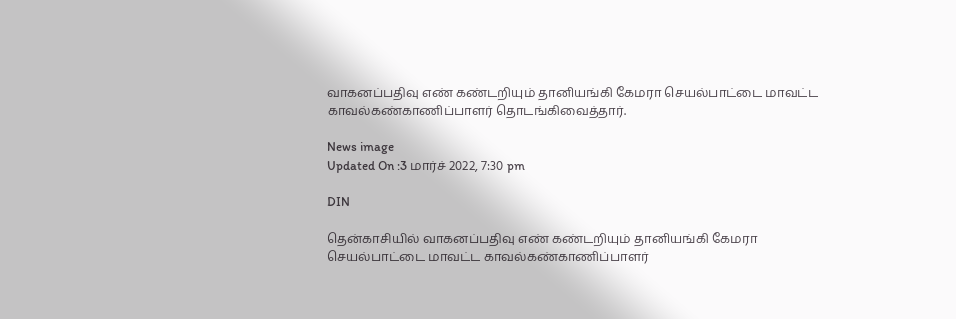வாகனப்பதிவு எண் கண்டறியும் தானியங்கி கேமரா செயல்பாட்டை மாவட்ட காவல்கண்காணிப்பாளர் தொடங்கிவைத்தார்.

News image
Updated On :3 மார்ச் 2022, 7:30 pm

DIN

தென்காசியில் வாகனப்பதிவு எண் கண்டறியும் தானியங்கி கேமரா செயல்பாட்டை மாவட்ட காவல்கண்காணிப்பாளர்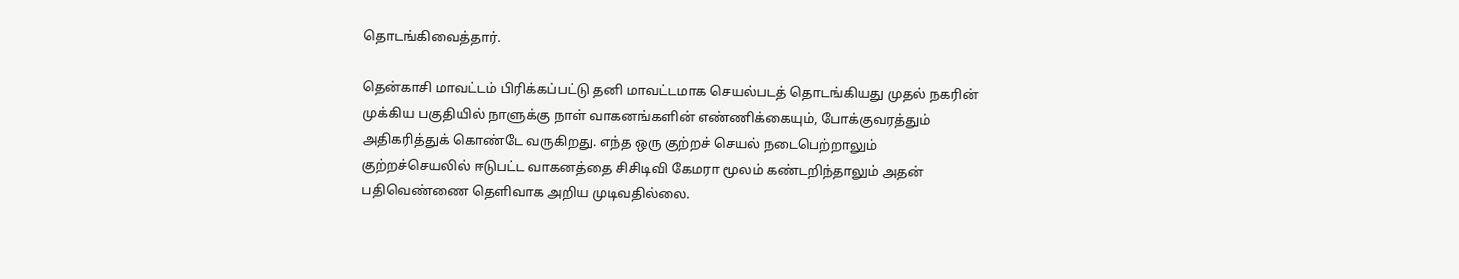தொடங்கிவைத்தார்.

தென்காசி மாவட்டம் பிரிக்கப்பட்டு தனி மாவட்டமாக செயல்படத் தொடங்கியது முதல் நகரின் முக்கிய பகுதியில் நாளுக்கு நாள் வாகனங்களின் எண்ணிக்கையும், போக்குவரத்தும் அதிகரித்துக் கொண்டே வருகிறது. எந்த ஒரு குற்றச் செயல் நடைபெற்றாலும் குற்றச்செயலில் ஈடுபட்ட வாகனத்தை சிசிடிவி கேமரா மூலம் கண்டறிந்தாலும் அதன் பதிவெண்ணை தெளிவாக அறிய முடிவதில்லை.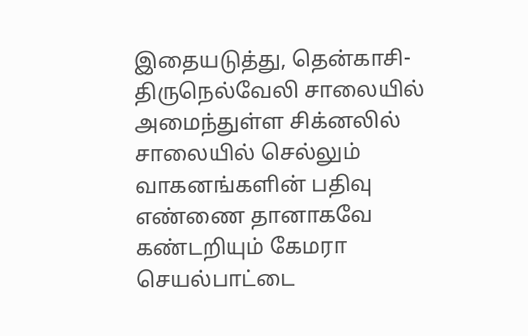இதையடுத்து, தென்காசி- திருநெல்வேலி சாலையில் அமைந்துள்ள சிக்னலில் சாலையில் செல்லும் வாகனங்களின் பதிவு எண்ணை தானாகவே கண்டறியும் கேமரா செயல்பாட்டை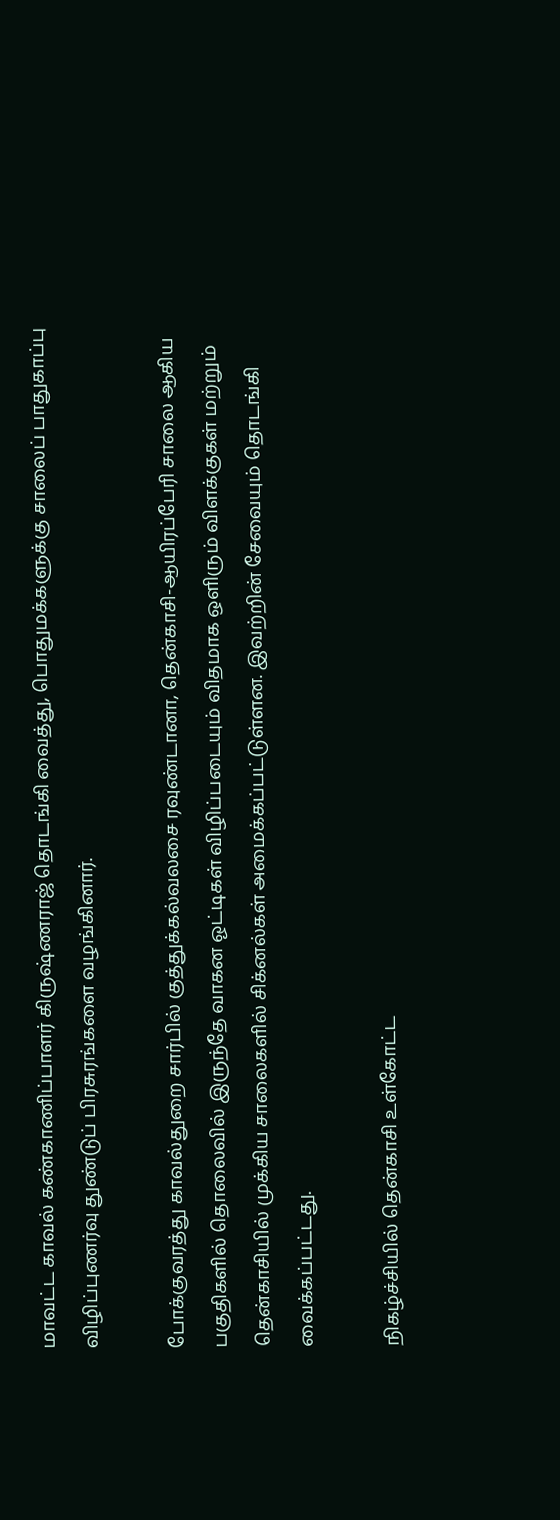மாவட்ட காவல் கண்காணிப்பாளர் கிருஷ்ணராஜ் தொடங்கி வைத்து, பொதுமக்களுக்கு சாலைப் பாதுகாப்பு விழிப்புணர்வு துண்டுப் பிரசுரங்களை வழங்கினார்.

போக்குவரத்து காவல்துறை சார்பில் குத்துக்கல்வலசை ரவுண்டானா, தென்காசி-ஆயிரப்பேரி சாலை ஆகிய பகுதிகளில் தொலைவில் இருந்தே வாகன ஓட்டிகள் விழிப்படையும் விதமாக ஒளிரும் விளக்குகள் மற்றும் தென்காசியில் முக்கிய சாலைகளில் சிக்னல்கள் அமைக்கப்பட்டுள்ளன. இவற்றின் சேவையும் தொடங்கி வைக்கப்பட்டது.

நிகழ்ச்சியில் தென்காசி உள்கோட்ட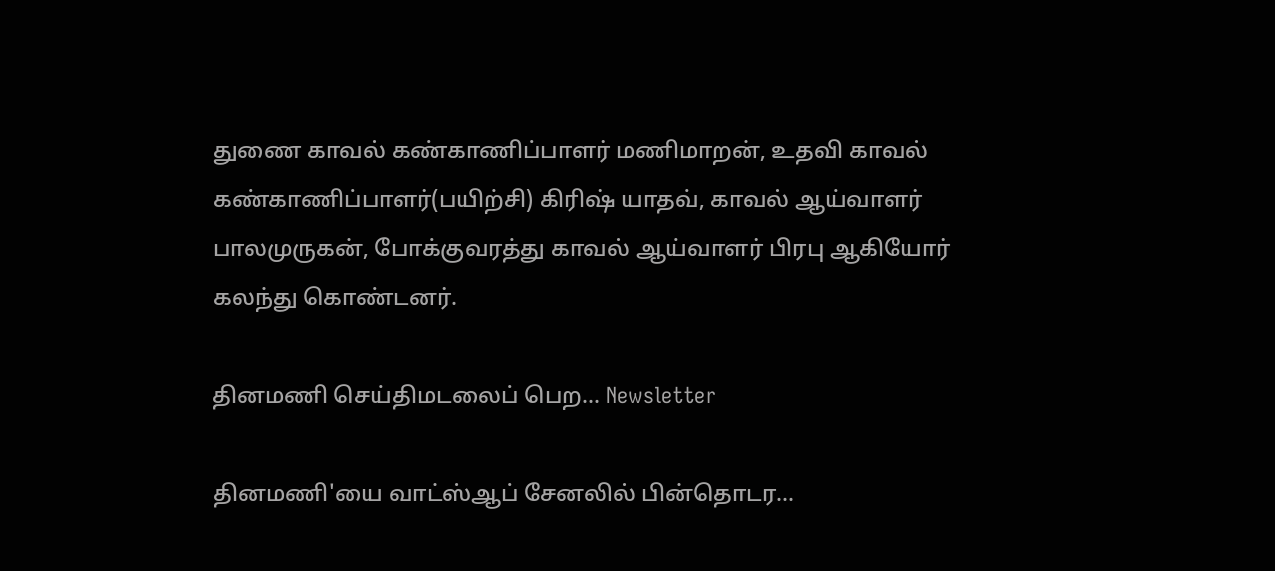துணை காவல் கண்காணிப்பாளர் மணிமாறன், உதவி காவல் கண்காணிப்பாளர்(பயிற்சி) கிரிஷ் யாதவ், காவல் ஆய்வாளர் பாலமுருகன், போக்குவரத்து காவல் ஆய்வாளர் பிரபு ஆகியோர் கலந்து கொண்டனர்.

தினமணி செய்திமடலைப் பெற... Newsletter

தினமணி'யை வாட்ஸ்ஆப் சேனலில் பின்தொடர...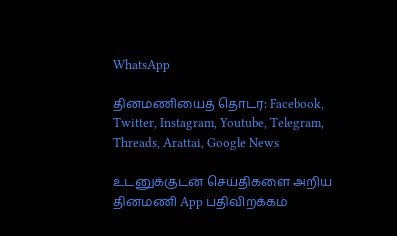WhatsApp

தினமணியைத் தொடர: Facebook, Twitter, Instagram, Youtube, Telegram, Threads, Arattai, Google News

உடனுக்குடன் செய்திகளை அறிய தினமணி App பதிவிறக்கம்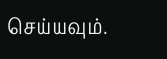செய்யவும்.